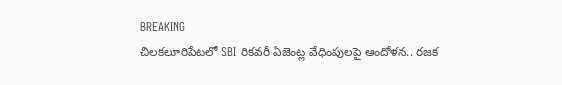BREAKING
చిలకలూరిపేటలో SBI రికవరీ ఏజెంట్ల వేధింపులపై ఆందోళన.. రజక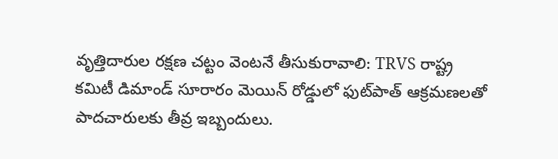వృత్తిదారుల రక్షణ చట్టం వెంటనే తీసుకురావాలి: TRVS రాష్ట్ర కమిటీ డిమాండ్ సూరారం మెయిన్ రోడ్డులో ఫుట్‌పాత్ ఆక్రమణలతో పాదచారులకు తీవ్ర ఇబ్బందులు.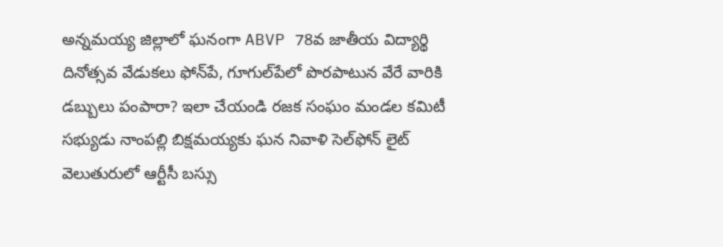అన్నమయ్య జిల్లాలో ఘనంగా ABVP 78వ జాతీయ విద్యార్థి దినోత్సవ వేడుకలు ఫోన్‌పే, గూగుల్‌పేలో పొరపాటున వేరే వారికి డబ్బులు పంపారా? ఇలా చేయండి రజక సంఘం మండల కమిటీ సభ్యుడు నాంపల్లి బిక్షమయ్యకు ఘన నివాళి సెల్‌ఫోన్ లైట్ వెలుతురులో ఆర్టీసీ బస్సు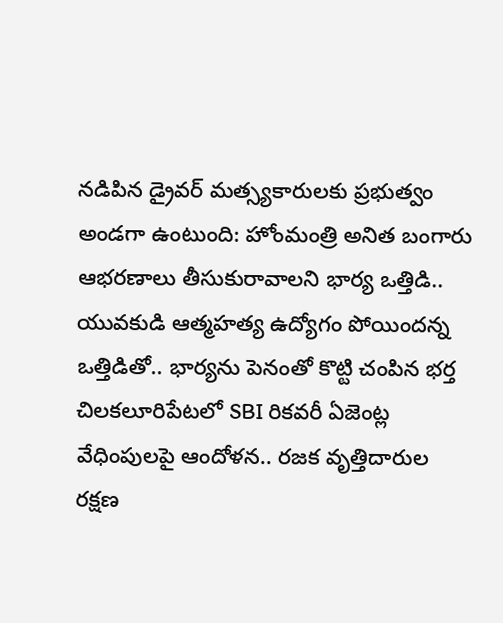నడిపిన డ్రైవర్ మత్స్యకారులకు ప్రభుత్వం అండగా ఉంటుంది: హోంమంత్రి అనిత బంగారు ఆభరణాలు తీసుకురావాలని భార్య ఒత్తిడి.. యువకుడి ఆత్మహత్య ఉద్యోగం పోయిందన్న ఒత్తిడితో.. భార్యను పెనంతో కొట్టి చంపిన భర్త చిలకలూరిపేటలో SBI రికవరీ ఏజెంట్ల వేధింపులపై ఆందోళన.. రజక వృత్తిదారుల రక్షణ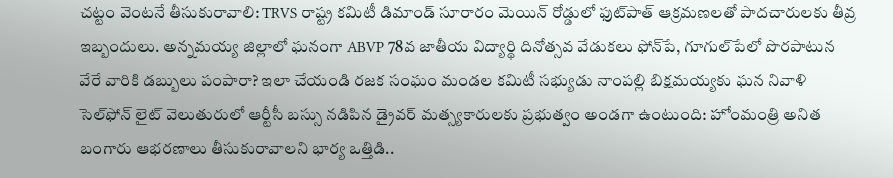చట్టం వెంటనే తీసుకురావాలి: TRVS రాష్ట్ర కమిటీ డిమాండ్ సూరారం మెయిన్ రోడ్డులో ఫుట్‌పాత్ ఆక్రమణలతో పాదచారులకు తీవ్ర ఇబ్బందులు. అన్నమయ్య జిల్లాలో ఘనంగా ABVP 78వ జాతీయ విద్యార్థి దినోత్సవ వేడుకలు ఫోన్‌పే, గూగుల్‌పేలో పొరపాటున వేరే వారికి డబ్బులు పంపారా? ఇలా చేయండి రజక సంఘం మండల కమిటీ సభ్యుడు నాంపల్లి బిక్షమయ్యకు ఘన నివాళి సెల్‌ఫోన్ లైట్ వెలుతురులో ఆర్టీసీ బస్సు నడిపిన డ్రైవర్ మత్స్యకారులకు ప్రభుత్వం అండగా ఉంటుంది: హోంమంత్రి అనిత బంగారు ఆభరణాలు తీసుకురావాలని భార్య ఒత్తిడి..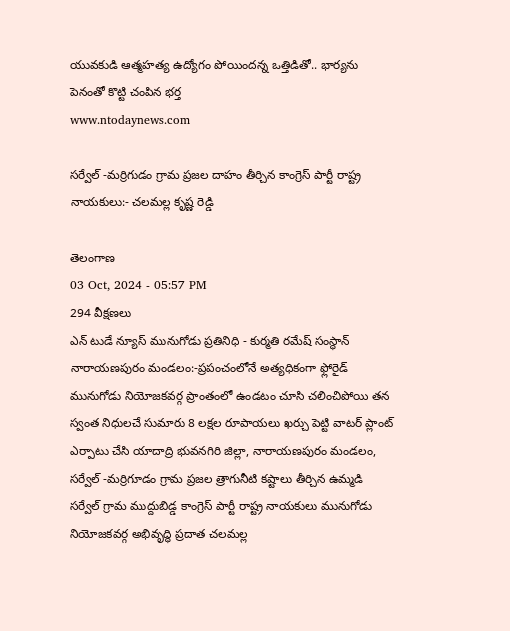యువకుడి ఆత్మహత్య ఉద్యోగం పోయిందన్న ఒత్తిడితో.. భార్యను పెనంతో కొట్టి చంపిన భర్త
www.ntodaynews.com

సర్వేల్ -మర్రిగుడం గ్రామ ప్రజల దాహం తీర్చిన కాంగ్రెస్ పార్టీ రాష్ట్ర నాయకులు:- చలమల్ల కృష్ణ రెడ్డి

తెలంగాణ
03 Oct, 2024 - 05:57 PM
294 వీక్షణలు
ఎన్ టుడే న్యూస్ మునుగోడు ప్రతినిధి - కుర్మతి రమేష్ సంస్థాన్ నారాయణపురం మండలం:-ప్రపంచంలోనే అత్యధికంగా ఫ్లోరైడ్ మునుగోడు నియోజకవర్గ ప్రాంతంలో ఉండటం చూసి చలించిపోయి తన స్వంత నిధులచే సుమారు 8 లక్షల రూపాయలు ఖర్చు పెట్టి వాటర్ ప్లాంట్ ఎర్పాటు చేసి యాదాద్రి భువనగిరి జిల్లా, నారాయణపురం మండలం, సర్వేల్ -మర్రిగూడం గ్రామ ప్రజల త్రాగునీటి కష్టాలు తీర్చిన ఉమ్మడి సర్వేల్ గ్రామ ముద్దుబిడ్డ కాంగ్రెస్ పార్టీ రాష్ట్ర నాయకులు మునుగోడు నియోజకవర్గ అభివృద్ధి ప్రదాత చలమల్ల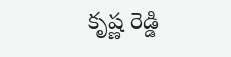కృష్ణ రెడ్డి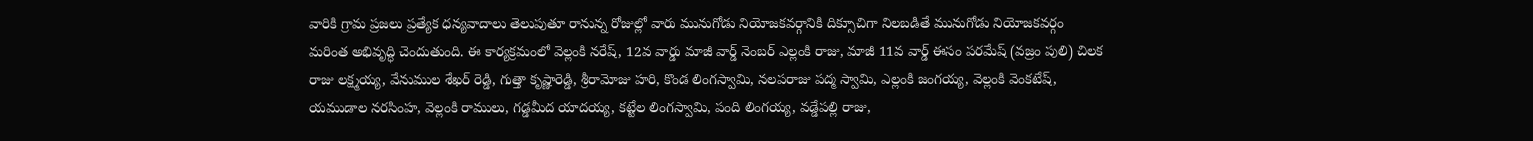వారికి గ్రామ ప్రజలు ప్రత్యేక ధన్యవాదాలు తెలుపుతూ రానున్న రోజుల్లో వారు మునుగోడు నియోజకవర్గానికి దిక్సూచిగా నిలబడితే మునుగోడు నియోజకవర్గం మరింత అభివృద్ధి చెందుతుంది. ఈ కార్యక్రమంలో వెల్లంకి నరేష్, 12వ వార్డు మాజీ వార్డ్ నెంబర్ ఎల్లంకి రాజు, మాజీ 11వ వార్డ్ ఈసం పరమేష్ (వజ్రం పులి) చిలక రాజు లక్ష్మయ్య, వేనుముల శేఖర్ రెడ్డి, గుత్తా కృష్ణారెడ్డి, శ్రీరామోజు హరి, కొండ లింగస్వామి, నలపరాజు పద్మ స్వామి, ఎల్లంకి జంగయ్య, వెల్లంకి వెంకటేష్, యముడాల నరసింహ, వెల్లంకి రాములు, గడ్డమీద యాదయ్య, కట్టేల లింగస్వామి, పంది లింగయ్య, వడ్డేపల్లి రాజు,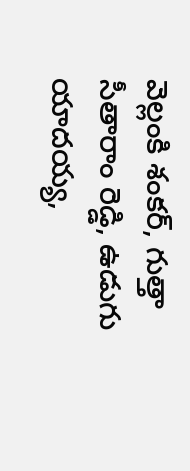వెల్లంకి శంకర్, గుత్తా సీతారాం రెడ్డి, ఉడుగు యాదయ్య,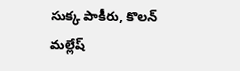సుక్క పాకీరు, కొలన్ మల్లేష్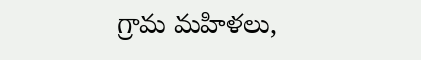గ్రామ మహిళలు,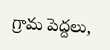గ్రామ పెద్దలు,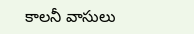కాలనీ వాసులు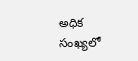అధిక సంఖ్యలో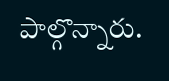పాల్గొన్నారు.